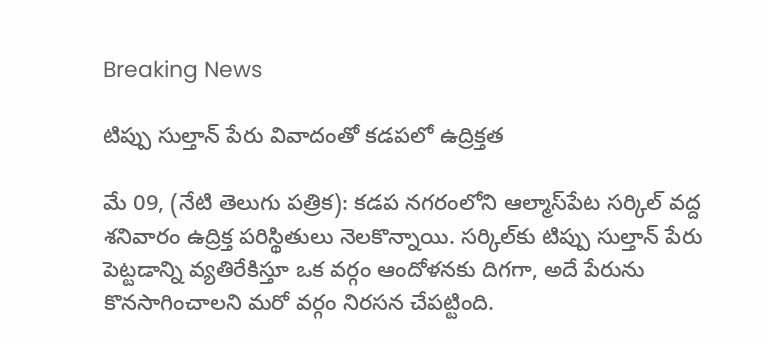Breaking News

టిప్పు సుల్తాన్ పేరు వివాదంతో కడపలో ఉద్రిక్తత

మే 09, (నేటి తెలుగు పత్రిక): కడప నగరంలోని ఆల్మాస్‌పేట సర్కిల్ వద్ద శనివారం ఉద్రిక్త పరిస్థితులు నెలకొన్నాయి. సర్కిల్‌కు టిప్పు సుల్తాన్ పేరు పెట్టడాన్ని వ్యతిరేకిస్తూ ఒక వర్గం ఆందోళనకు దిగగా, అదే పేరును కొనసాగించాలని మరో వర్గం నిరసన చేపట్టింది.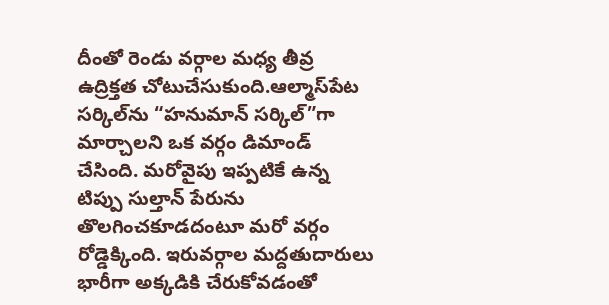దీంతో రెండు వర్గాల మధ్య తీవ్ర ఉద్రిక్తత చోటుచేసుకుంది.ఆల్మాస్‌పేట సర్కిల్‌ను “హనుమాన్ సర్కిల్”గా మార్చాలని ఒక వర్గం డిమాండ్ చేసింది. మరోవైపు ఇప్పటికే ఉన్న టిప్పు సుల్తాన్ పేరును తొలగించకూడదంటూ మరో వర్గం రోడ్డెక్కింది. ఇరువర్గాల మద్దతుదారులు భారీగా అక్కడికి చేరుకోవడంతో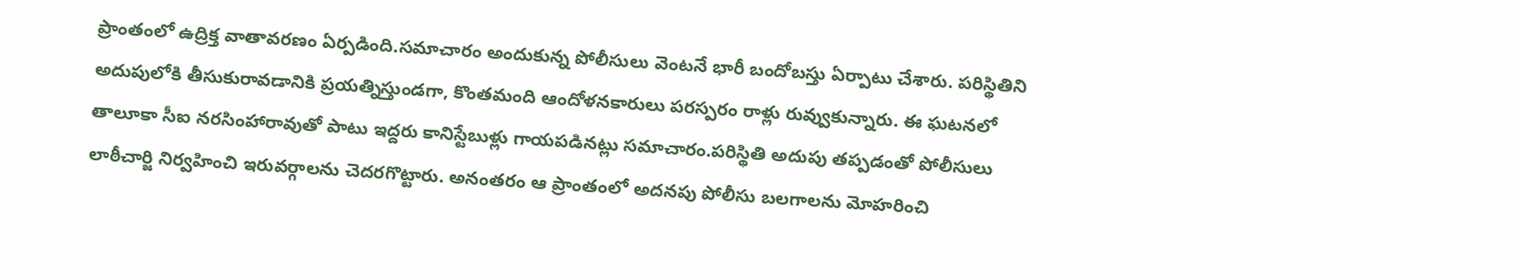ప్రాంతంలో ఉద్రిక్త వాతావరణం ఏర్పడింది.సమాచారం అందుకున్న పోలీసులు వెంటనే భారీ బందోబస్తు ఏర్పాటు చేశారు. పరిస్థితిని అదుపులోకి తీసుకురావడానికి ప్రయత్నిస్తుండగా, కొంతమంది ఆందోళనకారులు పరస్పరం రాళ్లు రువ్వుకున్నారు. ఈ ఘటనలో తాలూకా సీఐ నరసింహారావుతో పాటు ఇద్దరు కానిస్టేబుళ్లు గాయపడినట్లు సమాచారం.పరిస్థితి అదుపు తప్పడంతో పోలీసులు లాఠీచార్జి నిర్వహించి ఇరువర్గాలను చెదరగొట్టారు. అనంతరం ఆ ప్రాంతంలో అదనపు పోలీసు బలగాలను మోహరించి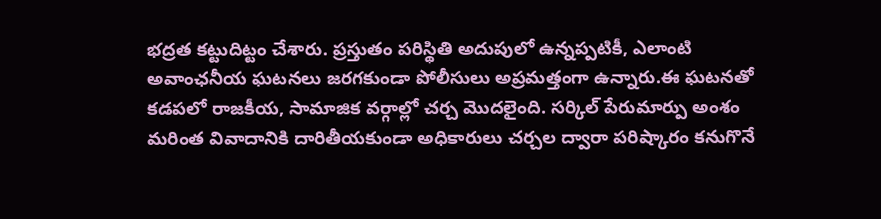భద్రత కట్టుదిట్టం చేశారు. ప్రస్తుతం పరిస్థితి అదుపులో ఉన్నప్పటికీ, ఎలాంటి అవాంఛనీయ ఘటనలు జరగకుండా పోలీసులు అప్రమత్తంగా ఉన్నారు.ఈ ఘటనతో కడపలో రాజకీయ, సామాజిక వర్గాల్లో చర్చ మొదలైంది. సర్కిల్ పేరుమార్పు అంశం మరింత వివాదానికి దారితీయకుండా అధికారులు చర్చల ద్వారా పరిష్కారం కనుగొనే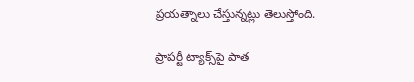ప్రయత్నాలు చేస్తున్నట్లు తెలుస్తోంది.

ప్రాపర్టీ ట్యాక్స్‌పై పాత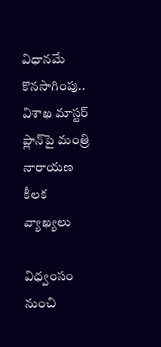విధానమే కొనసాగింపు.. విశాఖ మాస్టర్ ప్లాన్‌పై మంత్రి నారాయణ కీలక వ్యాఖ్యలు

విధ్వంసం నుంచి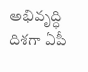అభివృద్ధి దిశగా ఏపీ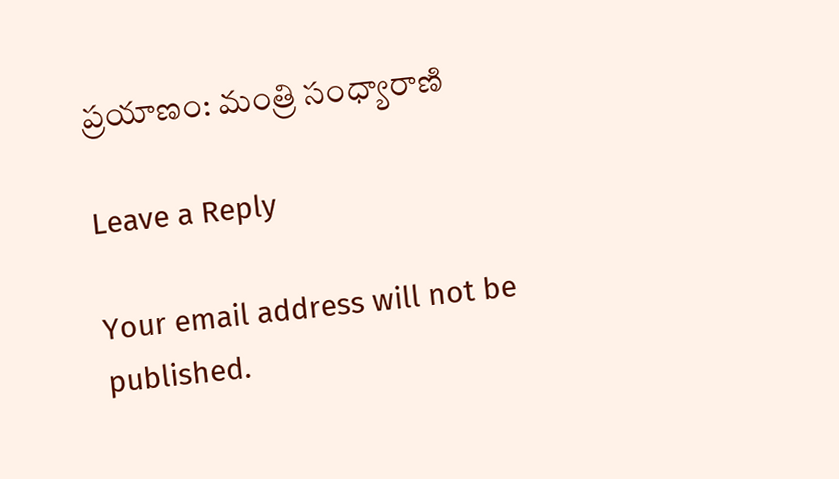ప్రయాణం: మంత్రి సంధ్యారాణి

Leave a Reply

Your email address will not be published.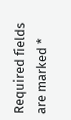Required fields are marked *